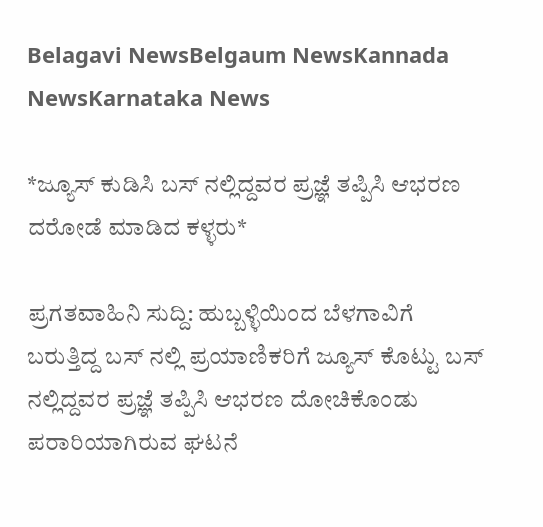Belagavi NewsBelgaum NewsKannada NewsKarnataka News

*ಜ್ಯೂಸ್ ಕುಡಿಸಿ ಬಸ್ ನಲ್ಲಿದ್ದವರ ಪ್ರಜ್ಞೆ ತಪ್ಪಿಸಿ ಆಭರಣ ದರೋಡೆ ಮಾಡಿದ ಕಳ್ಳರು*

ಪ್ರಗತವಾಹಿನಿ ಸುದ್ದಿ: ಹುಬ್ಬಳ್ಳಿಯಿಂದ ಬೆಳಗಾವಿಗೆ ಬರುತ್ತಿದ್ದ ಬಸ್ ನಲ್ಲಿ ಪ್ರಯಾಣಿಕರಿಗೆ ಜ್ಯೂಸ್ ಕೊಟ್ಟು ಬಸ್ ನಲ್ಲಿದ್ದವರ ಪ್ರಜ್ಞೆ ತಪ್ಪಿಸಿ ಆಭರಣ ದೋಚಿಕೊಂಡು ಪರಾರಿಯಾಗಿರುವ ಘಟನೆ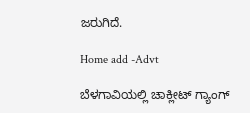ಜರುಗಿದೆ.

Home add -Advt

ಬೆಳಗಾವಿಯಲ್ಲಿ ಚಾಕ್ಲೀಟ್ ಗ್ಯಾಂಗ್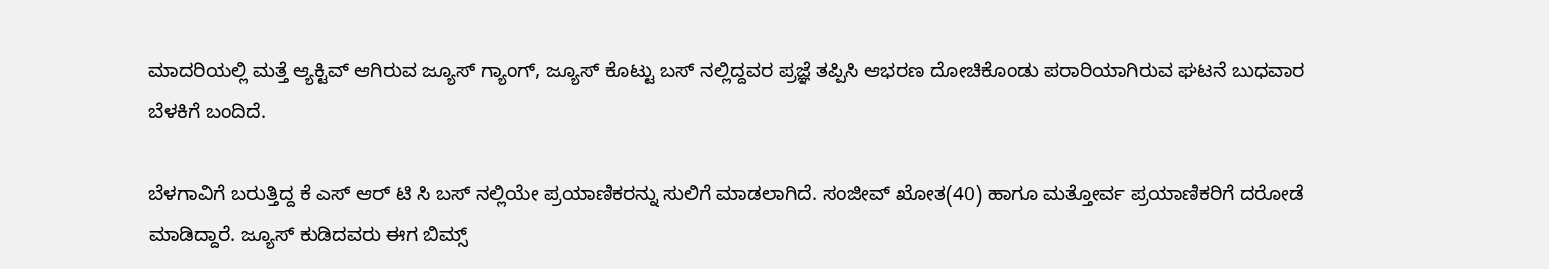ಮಾದರಿಯಲ್ಲಿ ಮತ್ತೆ ಆ್ಯಕ್ಟಿವ್ ಆಗಿರುವ ಜ್ಯೂಸ್ ಗ್ಯಾಂಗ್, ಜ್ಯೂಸ್ ಕೊಟ್ಟು ಬಸ್ ನಲ್ಲಿದ್ದವರ ಪ್ರಜ್ಞೆ ತಪ್ಪಿಸಿ ಆಭರಣ ದೋಚಿಕೊಂಡು ಪರಾರಿಯಾಗಿರುವ ಘಟನೆ ಬುಧವಾರ ಬೆಳಕಿಗೆ ಬಂದಿದೆ.

ಬೆಳಗಾವಿಗೆ ಬರುತ್ತಿದ್ದ ಕೆ ಎಸ್ ಆರ್ ಟಿ ಸಿ ಬಸ್ ನಲ್ಲಿಯೇ ಪ್ರಯಾಣಿಕರನ್ನು ಸುಲಿಗೆ ಮಾಡಲಾಗಿದೆ. ಸಂಜೀವ್ ಖೋತ(40) ಹಾಗೂ ಮತ್ತೋರ್ವ ಪ್ರಯಾಣಿಕರಿಗೆ ದರೋಡೆ ಮಾಡಿದ್ದಾರೆ. ಜ್ಯೂಸ್ ಕುಡಿದವರು ಈಗ ಬಿಮ್ಸ್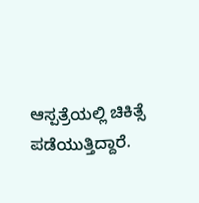ಆಸ್ಪತ್ರೆಯಲ್ಲಿ ಚಿಕಿತ್ಸೆ ಪಡೆಯುತ್ತಿದ್ದಾರೆ.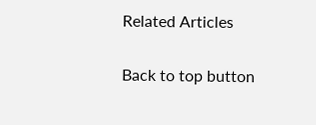Related Articles

Back to top button